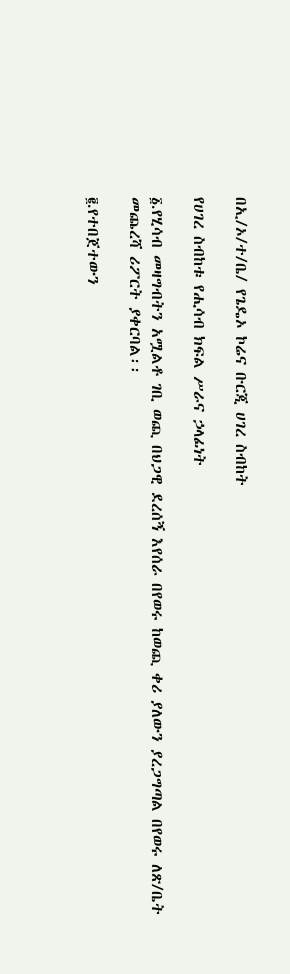በኢ/ኦ/ተ/ቤ/ የጌዴኦ ኮሬና ቡርጂ ሀገረ ስብከት

የሀገረ ስብከቱ የሒሳብ ክፍል ሥራና ኃላፊነት

፩.የሂሳብ መዛግብትን አሟልቶ ገቢ ወጪ በህጋዊ ደረሰኝ እየሰራ በየወሩ ከወጪ ቀሪ ያለውን ያረጋግጣል በየወሩ ለጽ/ቤት መጨረሻ ሪፖርት ያቀርባል፡፡

፪.የተበጀተውን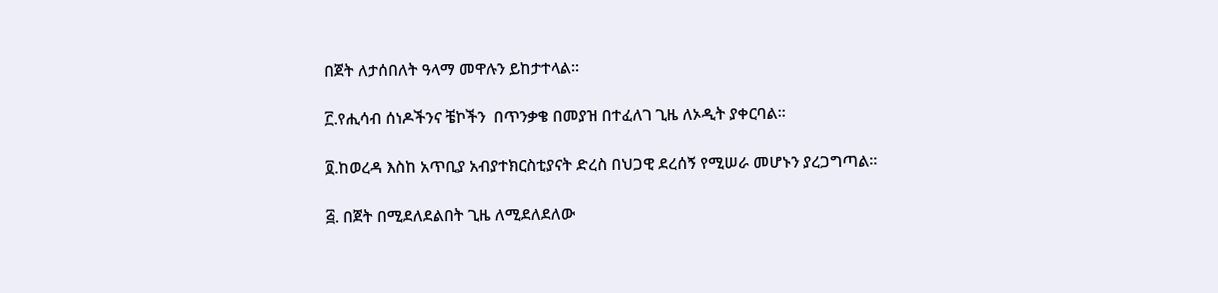በጀት ለታሰበለት ዓላማ መዋሉን ይከታተላል፡፡

፫.የሒሳብ ሰነዶችንና ቼኮችን  በጥንቃቄ በመያዝ በተፈለገ ጊዜ ለኦዲት ያቀርባል፡፡

፬.ከወረዳ እስከ አጥቢያ አብያተክርስቲያናት ድረስ በህጋዊ ደረሰኝ የሚሠራ መሆኑን ያረጋግጣል፡፡

፭. በጀት በሚደለደልበት ጊዜ ለሚደለደለው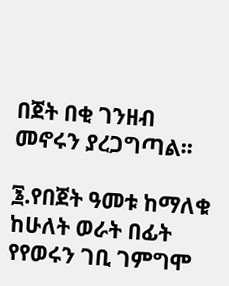በጀት በቂ ገንዘብ መኖሩን ያረጋግጣል፡፡

፮.የበጀት ዓመቱ ከማለቁ ከሁለት ወራት በፊት የየወሩን ገቢ ገምግሞ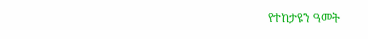የተከታዩን ዓመት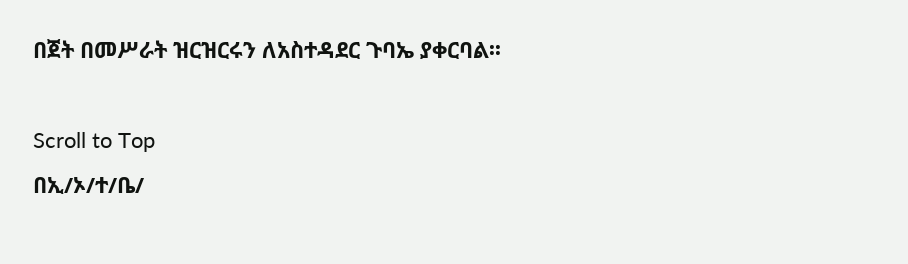በጀት በመሥራት ዝርዝርሩን ለአስተዳደር ጉባኤ ያቀርባል፡፡

Scroll to Top
በኢ/ኦ/ተ/ቤ/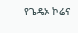የጌዴኦ ኮሬና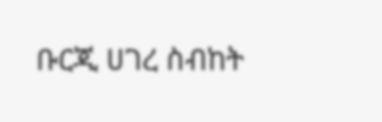ቡርጂ ሀገረ ስብከት